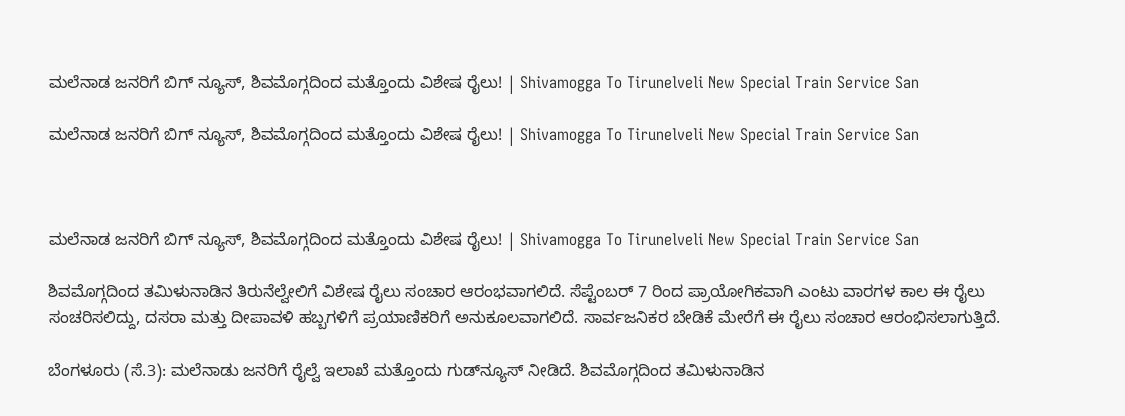ಮಲೆನಾಡ ಜನರಿಗೆ ಬಿಗ್‌ ನ್ಯೂಸ್‌, ಶಿವಮೊಗ್ಗದಿಂದ ಮತ್ತೊಂದು ವಿಶೇಷ ರೈಲು! | Shivamogga To Tirunelveli New Special Train Service San

ಮಲೆನಾಡ ಜನರಿಗೆ ಬಿಗ್‌ ನ್ಯೂಸ್‌, ಶಿವಮೊಗ್ಗದಿಂದ ಮತ್ತೊಂದು ವಿಶೇಷ ರೈಲು! | Shivamogga To Tirunelveli New Special Train Service San



ಮಲೆನಾಡ ಜನರಿಗೆ ಬಿಗ್‌ ನ್ಯೂಸ್‌, ಶಿವಮೊಗ್ಗದಿಂದ ಮತ್ತೊಂದು ವಿಶೇಷ ರೈಲು! | Shivamogga To Tirunelveli New Special Train Service San

ಶಿವಮೊಗ್ಗದಿಂದ ತಮಿಳುನಾಡಿನ ತಿರುನೆಲ್ವೇಲಿಗೆ ವಿಶೇಷ ರೈಲು ಸಂಚಾರ ಆರಂಭವಾಗಲಿದೆ. ಸೆಪ್ಟೆಂಬರ್ 7 ರಿಂದ ಪ್ರಾಯೋಗಿಕವಾಗಿ ಎಂಟು ವಾರಗಳ ಕಾಲ ಈ ರೈಲು ಸಂಚರಿಸಲಿದ್ದು, ದಸರಾ ಮತ್ತು ದೀಪಾವಳಿ ಹಬ್ಬಗಳಿಗೆ ಪ್ರಯಾಣಿಕರಿಗೆ ಅನುಕೂಲವಾಗಲಿದೆ. ಸಾರ್ವಜನಿಕರ ಬೇಡಿಕೆ ಮೇರೆಗೆ ಈ ರೈಲು ಸಂಚಾರ ಆರಂಭಿಸಲಾಗುತ್ತಿದೆ.

ಬೆಂಗಳೂರು (ಸೆ.3): ಮಲೆನಾಡು ಜನರಿಗೆ ರೈಲ್ವೆ ಇಲಾಖೆ ಮತ್ತೊಂದು ಗುಡ್‌ನ್ಯೂಸ್‌ ನೀಡಿದೆ. ಶಿವಮೊಗ್ಗದಿಂದ ತಮಿಳುನಾಡಿನ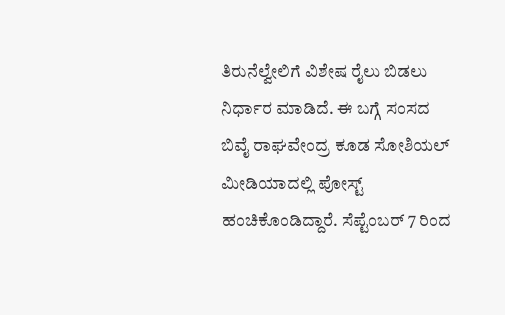ತಿರುನೆಲ್ವೇಲಿಗೆ ವಿಶೇಷ ರೈಲು ಬಿಡಲು ನಿರ್ಧಾರ ಮಾಡಿದೆ. ಈ ಬಗ್ಗೆ ಸಂಸದ ಬಿವೈ ರಾಘವೇಂದ್ರ ಕೂಡ ಸೋಶಿಯಲ್‌ ಮೀಡಿಯಾದಲ್ಲಿ ಪೋಸ್ಟ್‌ ಹಂಚಿಕೊಂಡಿದ್ದಾರೆ. ಸೆಪ್ಟೆಂಬರ್‌ 7 ರಿಂದ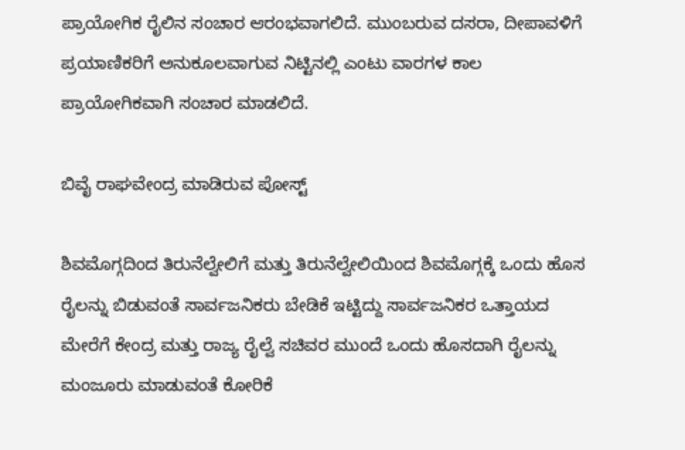ಪ್ರಾಯೋಗಿಕ ರೈಲಿನ ಸಂಚಾರ ಆರಂಭವಾಗಲಿದೆ. ಮುಂಬರುವ ದಸರಾ, ದೀಪಾವಳಿಗೆ ಪ್ರಯಾಣಿಕರಿಗೆ ಅನುಕೂಲವಾಗುವ ನಿಟ್ಟಿನಲ್ಲಿ ಎಂಟು ವಾರಗಳ ಕಾಲ ಪ್ರಾಯೋಗಿಕವಾಗಿ ಸಂಚಾರ ಮಾಡಲಿದೆ.

ಬಿವೈ ರಾಘವೇಂದ್ರ ಮಾಡಿರುವ ಪೋಸ್ಟ್‌

ಶಿವಮೊಗ್ಗದಿಂದ ತಿರುನೆಲ್ವೇಲಿಗೆ ಮತ್ತು ತಿರುನೆಲ್ವೇಲಿಯಿಂದ ಶಿವಮೊಗ್ಗಕ್ಕೆ ಒಂದು ಹೊಸ ರೈಲನ್ನು ಬಿಡುವಂತೆ ಸಾರ್ವಜನಿಕರು ಬೇಡಿಕೆ ಇಟ್ಟಿದ್ದು ಸಾರ್ವಜನಿಕರ ಒತ್ತಾಯದ ಮೇರೆಗೆ ಕೇಂದ್ರ ಮತ್ತು ರಾಜ್ಯ ರೈಲ್ವೆ ಸಚಿವರ ಮುಂದೆ ಒಂದು ಹೊಸದಾಗಿ ರೈಲನ್ನು ಮಂಜೂರು ಮಾಡುವಂತೆ ಕೋರಿಕೆ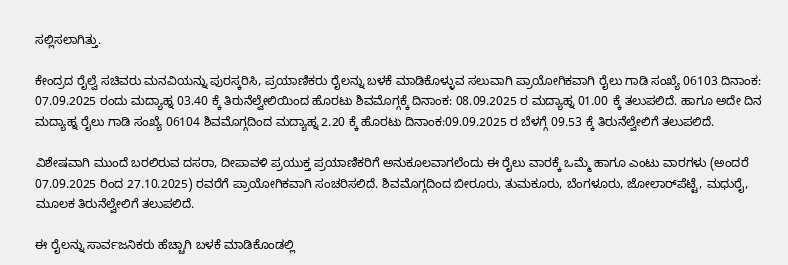ಸಲ್ಲಿಸಲಾಗಿತ್ತು.

ಕೇಂದ್ರದ ರೈಲ್ವೆ ಸಚಿವರು ಮನವಿಯನ್ನು ಪುರಸ್ಕರಿಸಿ, ಪ್ರಯಾಣಿಕರು ರೈಲನ್ನು ಬಳಕೆ ಮಾಡಿಕೊಳ್ಳುವ ಸಲುವಾಗಿ ಪ್ರಾಯೋಗಿಕವಾಗಿ ರೈಲು ಗಾಡಿ ಸಂಖ್ಯೆ 06103 ದಿನಾಂಕ: 07.09.2025 ರಂದು ಮದ್ಯಾಹ್ನ 03.40 ಕ್ಕೆ ತಿರುನೆಲ್ವೇಲಿಯಿಂದ ಹೊರಟು ಶಿವಮೊಗ್ಗಕ್ಕೆ ದಿನಾಂಕ: 08.09.2025 ರ ಮದ್ಯಾಹ್ನ 01.00 ಕ್ಕೆ ತಲುಪಲಿದೆ. ಹಾಗೂ ಅದೇ ದಿನ ಮದ್ಯಾಹ್ನ ರೈಲು ಗಾಡಿ ಸಂಖ್ಯೆ 06104 ಶಿವಮೊಗ್ಗದಿಂದ ಮದ್ಯಾಹ್ನ 2.20 ಕ್ಕೆ ಹೊರಟು ದಿನಾಂಕ:09.09.2025 ರ ಬೆಳಗ್ಗೆ 09.53 ಕ್ಕೆ ತಿರುನೆಲ್ವೇಲಿಗೆ ತಲುಪಲಿದೆ.

ವಿಶೇಷವಾಗಿ ಮುಂದೆ ಬರಲಿರುವ ದಸರಾ, ದೀಪಾವಳಿ ಪ್ರಯುಕ್ತ ಪ್ರಯಾಣಿಕರಿಗೆ ಅನುಕೂಲವಾಗಲೆಂದು ಈ ರೈಲು ವಾರಕ್ಕೆ ಒಮ್ಮೆ ಹಾಗೂ ಎಂಟು ವಾರಗಳು (ಅಂದರೆ 07.09.2025 ರಿಂದ 27.10.2025) ರವರೆಗೆ ಪ್ರಾಯೋಗಿಕವಾಗಿ ಸಂಚರಿಸಲಿದೆ. ಶಿವಮೊಗ್ಗದಿಂದ ಬೀರೂರು, ತುಮಕೂರು, ಬೆಂಗಳೂರು, ಜೋಲಾರ್‌ಪೆಟ್ಟೆ, ಮಧುರೈ, ಮೂಲಕ ತಿರುನೆಲ್ವೇಲಿಗೆ ತಲುಪಲಿದೆ.

ಈ ರೈಲನ್ನು ಸಾರ್ವಜನಿಕರು ಹೆಚ್ಚಾಗಿ ಬಳಕೆ ಮಾಡಿಕೊಂಡಲ್ಲಿ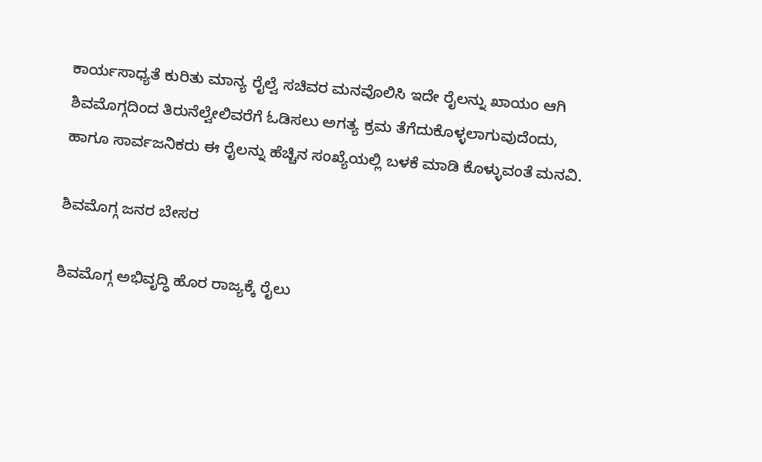ಕಾರ್ಯಸಾಧ್ಯತೆ ಕುರಿತು ಮಾನ್ಯ ರೈಲ್ವೆ ಸಚಿವರ ಮನವೊಲಿಸಿ ಇದೇ ರೈಲನ್ನು ಖಾಯಂ ಆಗಿ ಶಿವಮೊಗ್ಗದಿಂದ ತಿರುನೆಲ್ವೇಲಿವರೆಗೆ ಓಡಿಸಲು ಅಗತ್ಯ ಕ್ರಮ ತೆಗೆದುಕೊಳ್ಳಲಾಗುವುದೆಂದು, ಹಾಗೂ ಸಾರ್ವಜನಿಕರು ಈ ರೈಲನ್ನು ಹೆಚ್ಚಿನ ಸಂಖ್ಯೆಯಲ್ಲಿ ಬಳಕೆ ಮಾಡಿ ಕೊಳ್ಳುವಂತೆ ಮನವಿ.

ಶಿವಮೊಗ್ಗ ಜನರ ಬೇಸರ

ಶಿವಮೊಗ್ಗ ಅಭಿವೃದ್ಧಿ ಹೊರ ರಾಜ್ಯಕ್ಕೆ ರೈಲು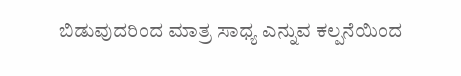ಬಿಡುವುದರಿಂದ ಮಾತ್ರ ಸಾಧ್ಯ ಎನ್ನುವ ಕಲ್ಪನೆಯಿಂದ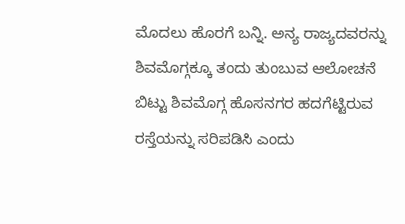ಮೊದಲು ಹೊರಗೆ ಬನ್ನಿ. ಅನ್ಯ ರಾಜ್ಯದವರನ್ನು ಶಿವಮೊಗ್ಗಕ್ಕೂ ತಂದು ತುಂಬುವ ಆಲೋಚನೆ ಬಿಟ್ಟು ಶಿವಮೊಗ್ಗ ಹೊಸನಗರ ಹದಗೆಟ್ಟಿರುವ ರಸ್ತೆಯನ್ನು ಸರಿಪಡಿಸಿ ಎಂದು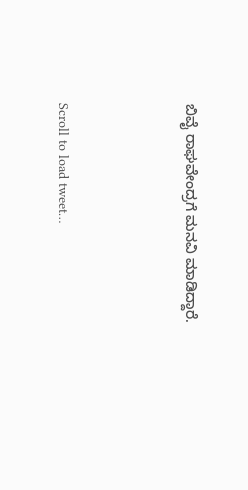ಬಿವೈ ರಾಘವೇಂದ್ರಗೆ ಮನವಿ ಮಾಡಿದ್ದಾರೆ.



Scroll to load tweet…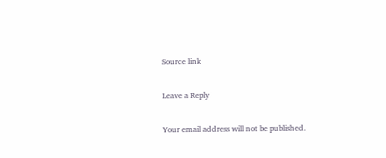Source link

Leave a Reply

Your email address will not be published.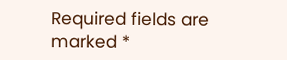Required fields are marked *